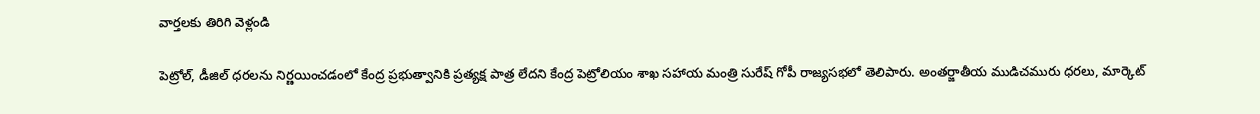వార్తలకు తిరిగి వెళ్లండి

పెట్రోల్, డీజిల్ ధరలను నిర్ణయించడంలో కేంద్ర ప్రభుత్వానికి ప్రత్యక్ష పాత్ర లేదని కేంద్ర పెట్రోలియం శాఖ సహాయ మంత్రి సురేష్ గోపీ రాజ్యసభలో తెలిపారు. అంతర్జాతీయ ముడిచమురు ధరలు, మార్కెట్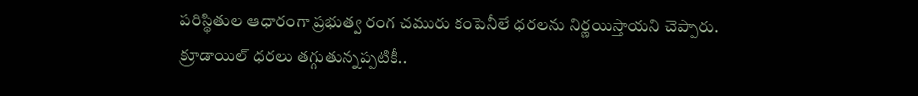పరిస్థితుల ఆధారంగా ప్రభుత్వ రంగ చమురు కంపెనీలే ధరలను నిర్ణయిస్తాయని చెప్పారు.
క్రూడాయిల్ ధరలు తగ్గుతున్నప్పటికీ..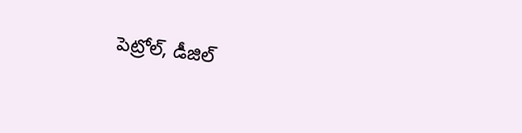పెట్రోల్, డీజిల్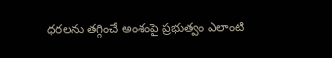ధరలను తగ్గించే అంశంపై ప్రభుత్వం ఎలాంటి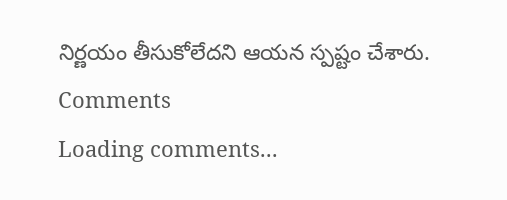నిర్ణయం తీసుకోలేదని ఆయన స్పష్టం చేశారు.
Comments
Loading comments...